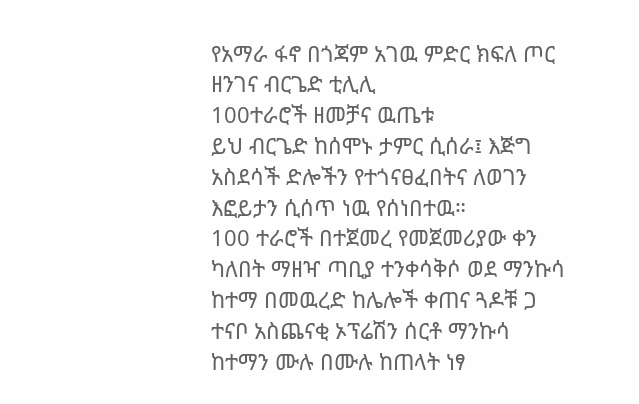የአማራ ፋኖ በጎጃም አገዉ ምድር ክፍለ ጦር ዘንገና ብርጌድ ቲሊሊ
100ተራሮች ዘመቻና ዉጤቱ
ይህ ብርጌድ ከሰሞኑ ታምር ሲሰራ፤ እጅግ አስደሳች ድሎችን የተጎናፀፈበትና ለወገን እፎይታን ሲሰጥ ነዉ የሰነበተዉ።
100 ተራሮች በተጀመረ የመጀመሪያው ቀን ካለበት ማዘዣ ጣቢያ ተንቀሳቅሶ ወደ ማንኩሳ ከተማ በመዉረድ ከሌሎች ቀጠና ጓዶቹ ጋ ተናቦ አስጨናቂ ኦፕሬሽን ሰርቶ ማንኩሳ ከተማን ሙሉ በሙሉ ከጠላት ነፃ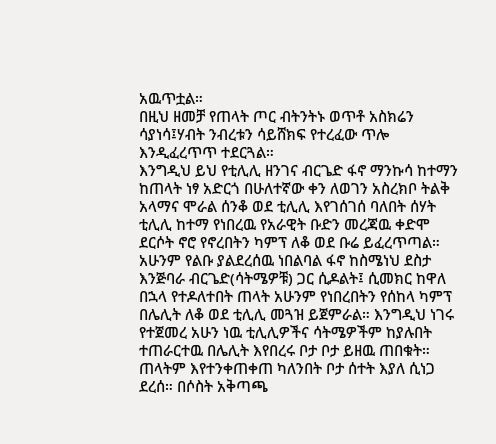አዉጥቷል።
በዚህ ዘመቻ የጠላት ጦር ብትንትኑ ወጥቶ አስክሬን ሳያነሳ፤ሃብት ንብረቱን ሳይሸክፍ የተረፈው ጥሎ እንዲፈረጥጥ ተደርጓል።
እንግዲህ ይህ የቲሊሊ ዘንገና ብርጌድ ፋኖ ማንኩሳ ከተማን ከጠላት ነፃ አድርጎ በሁለተኛው ቀን ለወገን አስረክቦ ትልቅ አላማና ሞራል ሰንቆ ወደ ቲሊሊ እየገሰገሰ ባለበት ሰሃት ቲሊሊ ከተማ የነበረዉ የአራዊት ቡድን መረጃዉ ቀድሞ ደርሶት ኖሮ የኖረበትን ካምፕ ለቆ ወደ ቡሬ ይፈረጥጣል።
አሁንም የልቡ ያልደረሰዉ ነበልባል ፋኖ ከስሜነህ ደስታ እንጅባራ ብርጌድ(ሳትሜዎቹ) ጋር ሲዶልት፤ ሲመክር ከዋለ በኋላ የተዶለተበት ጠላት አሁንም የነበረበትን የሰከላ ካምፕ በሌሊት ለቆ ወደ ቲሊሊ መጓዝ ይጀምራል። እንግዲህ ነገሩ የተጀመረ አሁን ነዉ ቲሊሊዎችና ሳትሜዎችም ከያሉበት ተጠራርተዉ በሌሊት እየበረሩ ቦታ ቦታ ይዘዉ ጠበቁት። ጠላትም እየተንቀጠቀጠ ካለንበት ቦታ ሰተት እያለ ሲነጋ ደረሰ። በሶስት አቅጣጫ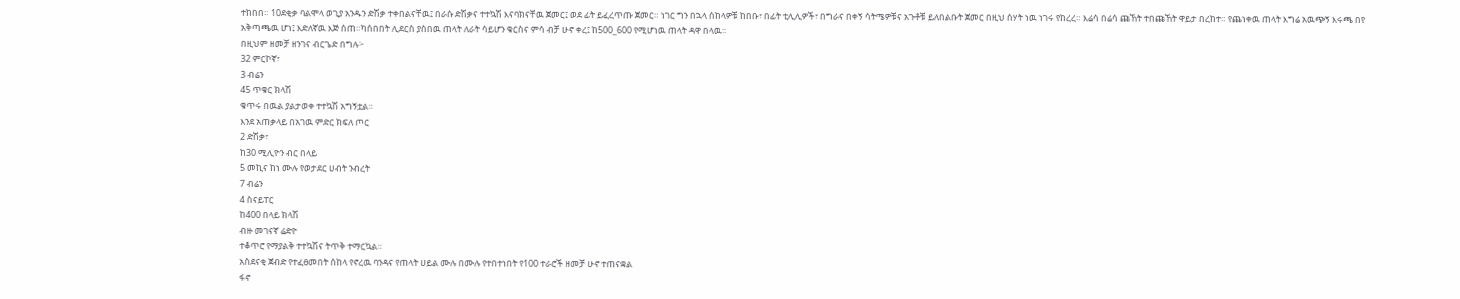ተከበበ። 10ደቂቃ ባልሞላ ወጊያ አንዱን ድሽቃ ተቀበልናቸዉ፤ በራሱ ድሽቃና ተተኳሽ እናባክናቸዉ ጀመር፤ ወደ ፊት ይፈረጥጡ ጀመር። ነገር ግን በኋላ ሰከላዎቹ ከበቡ፣ በፊት ቲሊሊዎች፣ በግራና በቀኝ ሳትሜዎቹና አጉቶቹ ይለበልቡት ጀመር በዚህ ሰሃት ነዉ ነገሩ የከረረ። እሬሳ በሬሳ ጩኸት ተበጩኸት ዋይታ በረከተ። የጨነቀዉ ጠላት እግሬ አዉጭኝ እሩጫ በየ አቅጣጫዉ ሆነ፤ እድለኛዉ እጅ ሰጠ።ካሰበበት ሊደርስ ያሰበዉ ጠላት ለራት ሳይሆን ቁርስና ምሳ ብቻ ሁኖ ቀረ፤ ከ500_600 የሚሆነዉ ጠላት ዳዋ በላዉ።
በዚህም ዘመቻ ዘንገና ብርጌድ በግሉ፦
32 ምርኮኛ፣
3 ብሬን
45 ጥቁር ክላሽ
ቁጥሩ በዉል ያልታወቀ ተተኳሽ አግኝቷል።
እንደ አጠቃላይ በአገዉ ምድር ክፍለ ጦር
2 ድሽቃ፣
ከ30 ሚሊዮን ብር በላይ
5 መኪና ከነ ሙሉ የወታደር ሀብት ንብረት
7 ብሬን
4 ስናይፐር
ከ400 በላይ ክላሽ
ብዙ መገናኛ ሬድዮ
ተቆጥሮ የማያልቅ ተተኳሽና ትጥቅ ተማርኳል።
አስደናቂ ጀብድ የተፈፀመበት ሰከላ የኖረዉ ባንዳና የጠላት ሀይል ሙሉ በሙሉ የተበተነበት የ100 ተራሮች ዘመቻ ሁኖ ተጠናቋል
ፋኖ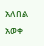አለበል አወቀ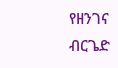የዘንገና ብርጌድ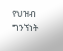የህዝብ ግንኘነት